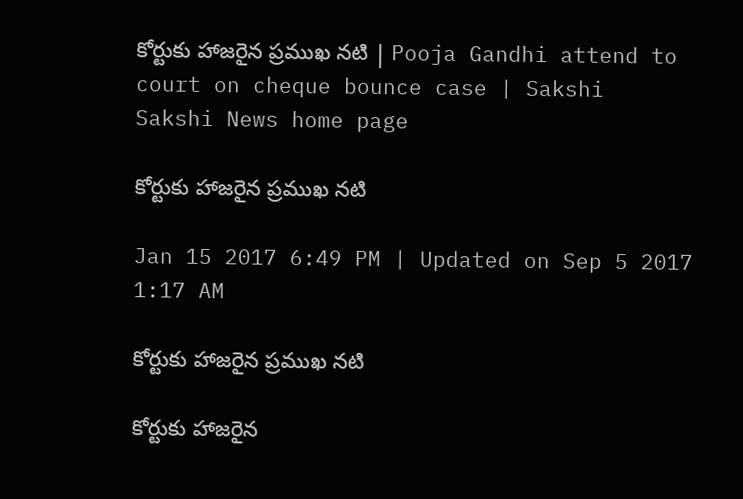కోర్టుకు హాజరైన ప్రముఖ నటి | Pooja Gandhi attend to court on cheque bounce case | Sakshi
Sakshi News home page

కోర్టుకు హాజరైన ప్రముఖ నటి

Jan 15 2017 6:49 PM | Updated on Sep 5 2017 1:17 AM

కోర్టుకు హాజరైన ప్రముఖ నటి

కోర్టుకు హాజరైన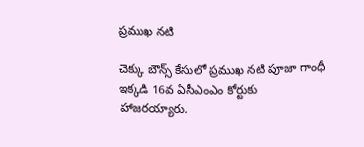ప్రముఖ నటి

చెక్కు బౌన్స్ కేసులో ప్రముఖ నటి పూజా గాంధీ ఇక్కడి 16వ ఏసీఎంఎం కోర్టుకు హాజరయ్యారు.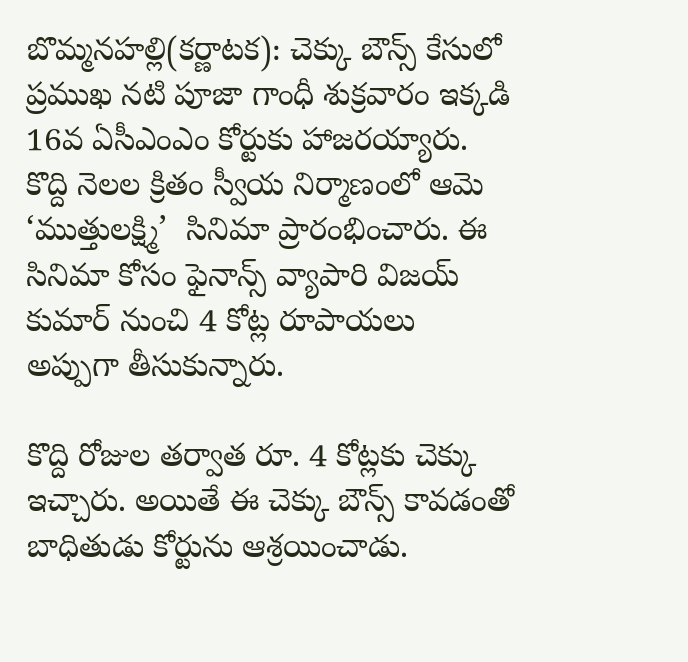బొమ్మనహల్లి(కర్ణాటక): చెక్కు బౌన్స్ కేసులో ప్రముఖ నటి పూజా గాంధీ శుక్రవారం ఇక్కడి 16వ ఏసీఎంఎం కోర్టుకు హాజరయ్యారు. కొద్ది నెలల క్రితం స్వీయ నిర్మాణంలో ఆమె ‘ముత్తులక్ష్మి’  సినిమా ప్రారంభించారు. ఈ సినిమా కోసం ఫైనాన్స్ వ్యాపారి విజయ్ కుమార్ నుంచి 4 కోట్ల రూపాయలు అప్పుగా తీసుకున్నారు.

కొద్ది రోజుల తర్వాత రూ. 4 కోట్లకు చెక్కు ఇచ్చారు. అయితే ఈ చెక్కు బౌన్స్ కావడంతో బాధితుడు కోర్టును ఆశ్రయించాడు.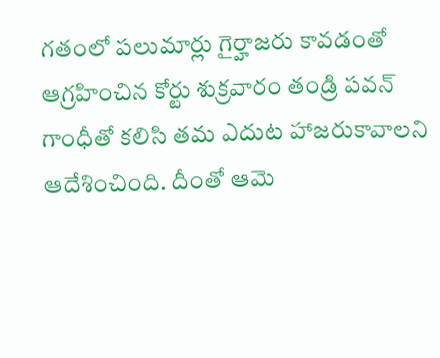గతంలో పలుమార్లు గైర్హాజరు కావడంతో ఆగ్రహించిన కోర్టు శుక్రవారం తండ్రి పవన్ గాంధీతో కలిసి తమ ఎదుట హాజరుకావాలని ఆదేశించింది. దీంతో ఆమె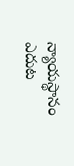న్యాయస్థానం ఎదుట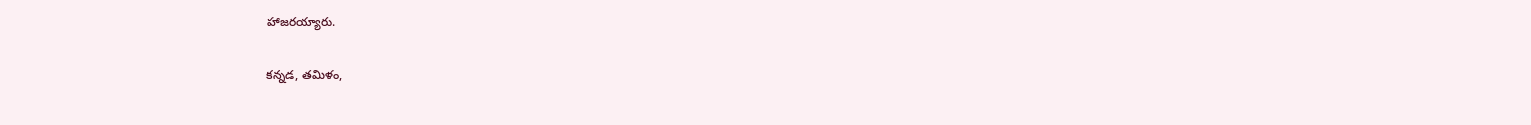హాజరయ్యారు.

కన్నడ, తమిళం,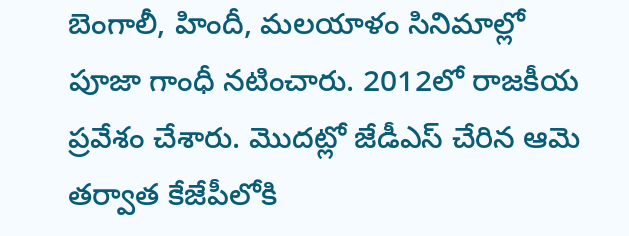బెంగాలీ, హిందీ, మలయాళం సినిమాల్లో  పూజా గాంధీ నటించారు. 2012లో రాజకీయ ప్రవేశం చేశారు. మొదట్లో జేడీఎస్‌ చేరిన ఆమె తర్వాత కేజేపీలోకి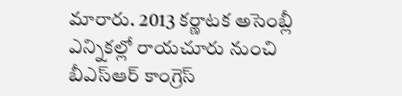మారారు. 2013 కర్ణాటక అసెంబ్లీ ఎన్నికల్లో రాయచూరు నుంచి బీఎస్ఆర్ కాంగ్రెస్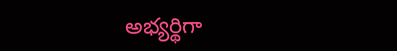అభ్యర్థిగా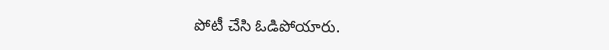పోటీ చేసి ఓడిపోయారు.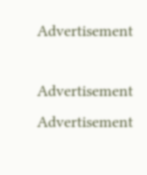Advertisement

Advertisement
Advertisement